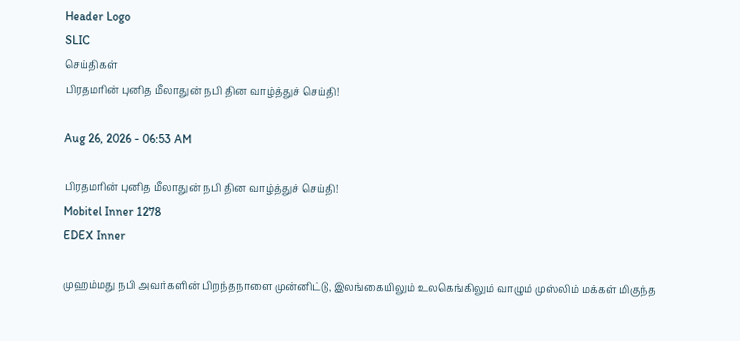Header Logo
SLIC
செய்திகள்
பிரதமரின் புனித மீலாதுன் நபி தின வாழ்த்துச் செய்தி!

Aug 26, 2026 - 06:53 AM

பிரதமரின் புனித மீலாதுன் நபி தின வாழ்த்துச் செய்தி!
Mobitel Inner 1278
EDEX Inner

முஹம்மது நபி அவர்களின் பிறந்தநாளை முன்னிட்டு, இலங்கையிலும் உலகெங்கிலும் வாழும் முஸ்லிம் மக்கள் மிகுந்த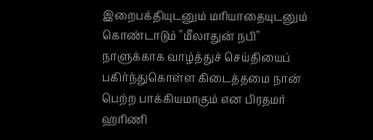இறைபக்தியுடனும் மரியாதையுடனும் கொண்டாடும் "மீலாதுன் நபி" நாளுக்காக வாழ்த்துச் செய்தியைப் பகிர்ந்துகொள்ள கிடைத்தமை நான் பெற்ற பாக்கியமாகும் என பிரதமர் ஹரிணி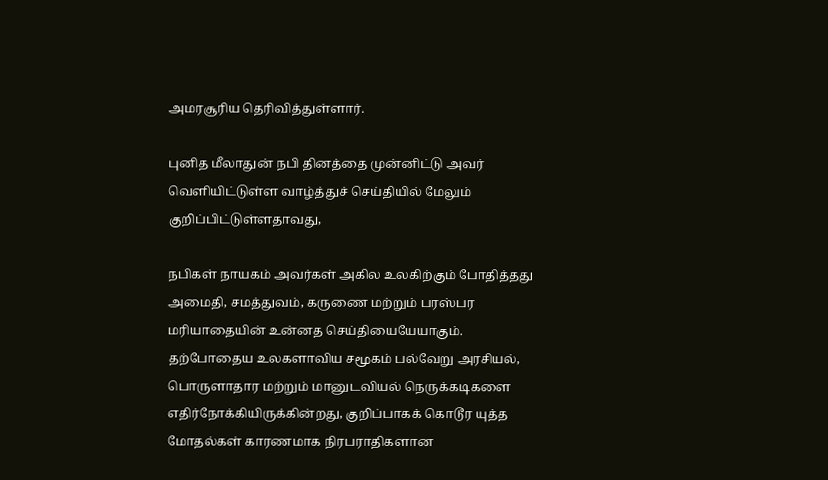அமரசூரிய தெரிவித்துள்ளார்.

புனித மீலாதுன் நபி தினத்தை முன்னிட்டு அவர் வௌியிட்டுள்ள வாழ்த்துச் செய்தியில் மேலும் குறிப்பிட்டுள்ளதாவது,

நபிகள் நாயகம் அவர்கள் அகில உலகிற்கும் போதித்தது அமைதி, சமத்துவம், கருணை மற்றும் பரஸ்பர மரியாதையின் உன்னத செய்தியையேயாகும். தற்போதைய உலகளாவிய சமூகம் பல்வேறு அரசியல், பொருளாதார மற்றும் மானுடவியல் நெருக்கடிகளை எதிர்நோக்கியிருக்கின்றது, குறிப்பாகக் கொடூர யுத்த மோதல்கள் காரணமாக நிரபராதிகளான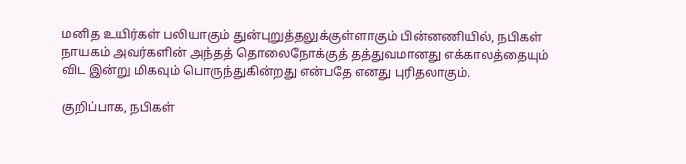மனித உயிர்கள் பலியாகும் துன்புறுத்தலுக்குள்ளாகும் பின்னணியில், நபிகள் நாயகம் அவர்களின் அந்தத் தொலைநோக்குத் தத்துவமானது எக்காலத்தையும் விட இன்று மிகவும் பொருந்துகின்றது என்பதே எனது புரிதலாகும்.

குறிப்பாக, நபிகள்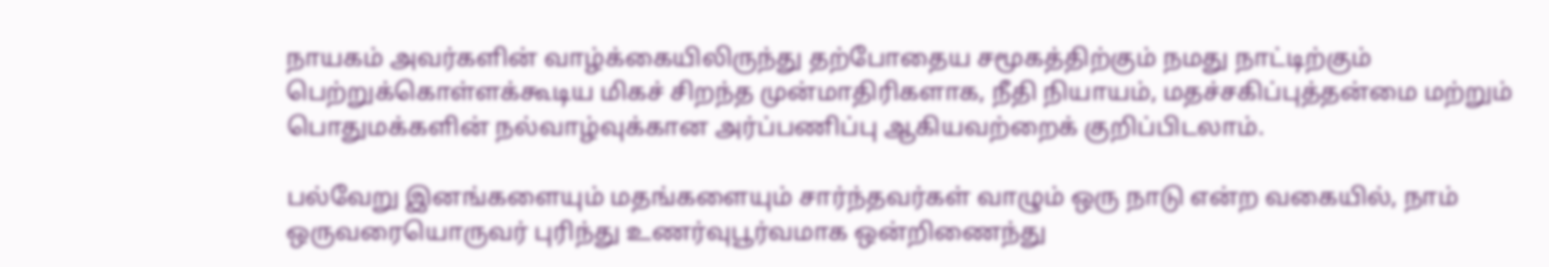நாயகம் அவர்களின் வாழ்க்கையிலிருந்து தற்போதைய சமூகத்திற்கும் நமது நாட்டிற்கும் பெற்றுக்கொள்ளக்கூடிய மிகச் சிறந்த முன்மாதிரிகளாக, நீதி நியாயம், மதச்சகிப்புத்தன்மை மற்றும் பொதுமக்களின் நல்வாழ்வுக்கான அர்ப்பணிப்பு ஆகியவற்றைக் குறிப்பிடலாம்.

பல்வேறு இனங்களையும் மதங்களையும் சார்ந்தவர்கள் வாழும் ஒரு நாடு என்ற வகையில், நாம் ஒருவரையொருவர் புரிந்து உணர்வுபூர்வமாக ஒன்றிணைந்து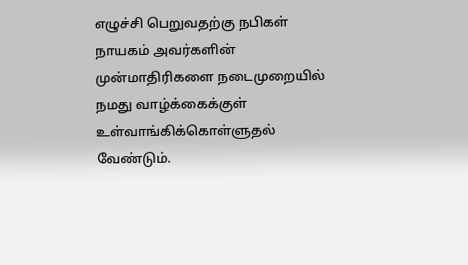எழுச்சி பெறுவதற்கு நபிகள் நாயகம் அவர்களின் முன்மாதிரிகளை நடைமுறையில் நமது வாழ்க்கைக்குள் உள்வாங்கிக்கொள்ளுதல் வேண்டும்.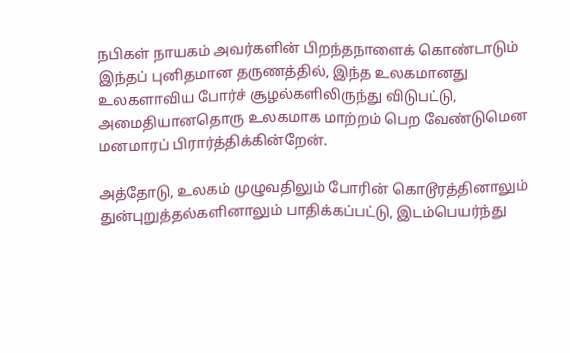நபிகள் நாயகம் அவர்களின் பிறந்தநாளைக் கொண்டாடும் இந்தப் புனிதமான தருணத்தில், இந்த உலகமானது உலகளாவிய போர்ச் சூழல்களிலிருந்து விடுபட்டு, அமைதியானதொரு உலகமாக மாற்றம் பெற வேண்டுமென மனமாரப் பிரார்த்திக்கின்றேன்.

அத்தோடு, உலகம் முழுவதிலும் போரின் கொடூரத்தினாலும் துன்புறுத்தல்களினாலும் பாதிக்கப்பட்டு, இடம்பெயர்ந்து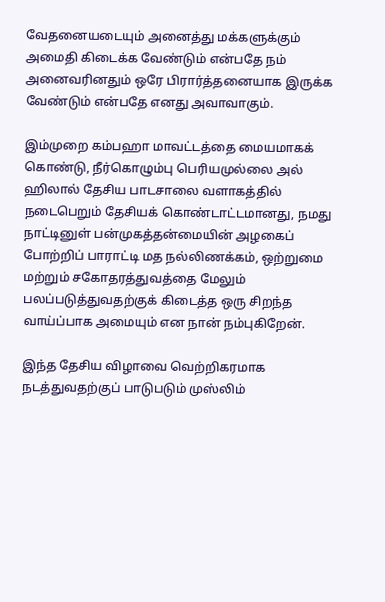வேதனையடையும் அனைத்து மக்களுக்கும் அமைதி கிடைக்க வேண்டும் என்பதே நம் அனைவரினதும் ஒரே பிரார்த்தனையாக இருக்க வேண்டும் என்பதே எனது அவாவாகும்.

இம்முறை கம்பஹா மாவட்டத்தை மையமாகக் கொண்டு, நீர்கொழும்பு பெரியமுல்லை அல் ஹிலால் தேசிய பாடசாலை வளாகத்தில் நடைபெறும் தேசியக் கொண்டாட்டமானது, நமது நாட்டினுள் பன்முகத்தன்மையின் அழகைப் போற்றிப் பாராட்டி மத நல்லிணக்கம், ஒற்றுமை மற்றும் சகோதரத்துவத்தை மேலும் பலப்படுத்துவதற்குக் கிடைத்த ஒரு சிறந்த வாய்ப்பாக அமையும் என நான் நம்புகிறேன்.

இந்த தேசிய விழாவை வெற்றிகரமாக நடத்துவதற்குப் பாடுபடும் முஸ்லிம்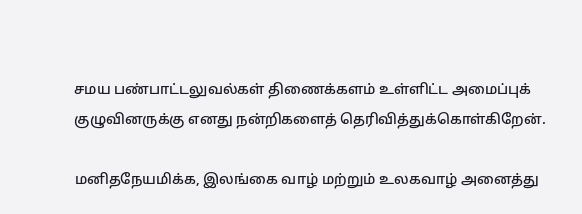சமய பண்பாட்டலுவல்கள் திணைக்களம் உள்ளிட்ட அமைப்புக் குழுவினருக்கு எனது நன்றிகளைத் தெரிவித்துக்கொள்கிறேன்.

மனிதநேயமிக்க, இலங்கை வாழ் மற்றும் உலகவாழ் அனைத்து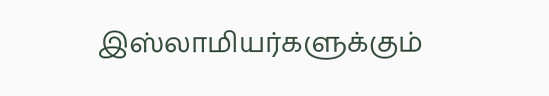இஸ்லாமியர்களுக்கும்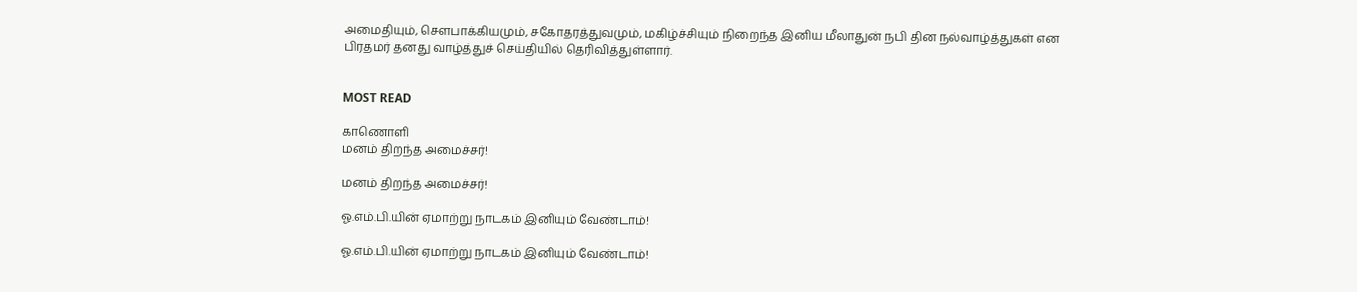அமைதியும், சௌபாக்கியமும், சகோதரத்துவமும், மகிழ்ச்சியும் நிறைந்த இனிய மீலாதுன் நபி தின நல்வாழ்த்துகள் என பிரதமர் தனது வாழ்த்துச் செய்தியில் தெரிவித்துள்ளார்.


MOST READ

காணொளி
மனம் திறந்த அமைச்சர்!

மனம் திறந்த அமைச்சர்!

ஓ.எம்.பி.யின் ஏமாற்று நாடகம் இனியும் வேண்டாம்!

ஓ.எம்.பி.யின் ஏமாற்று நாடகம் இனியும் வேண்டாம்!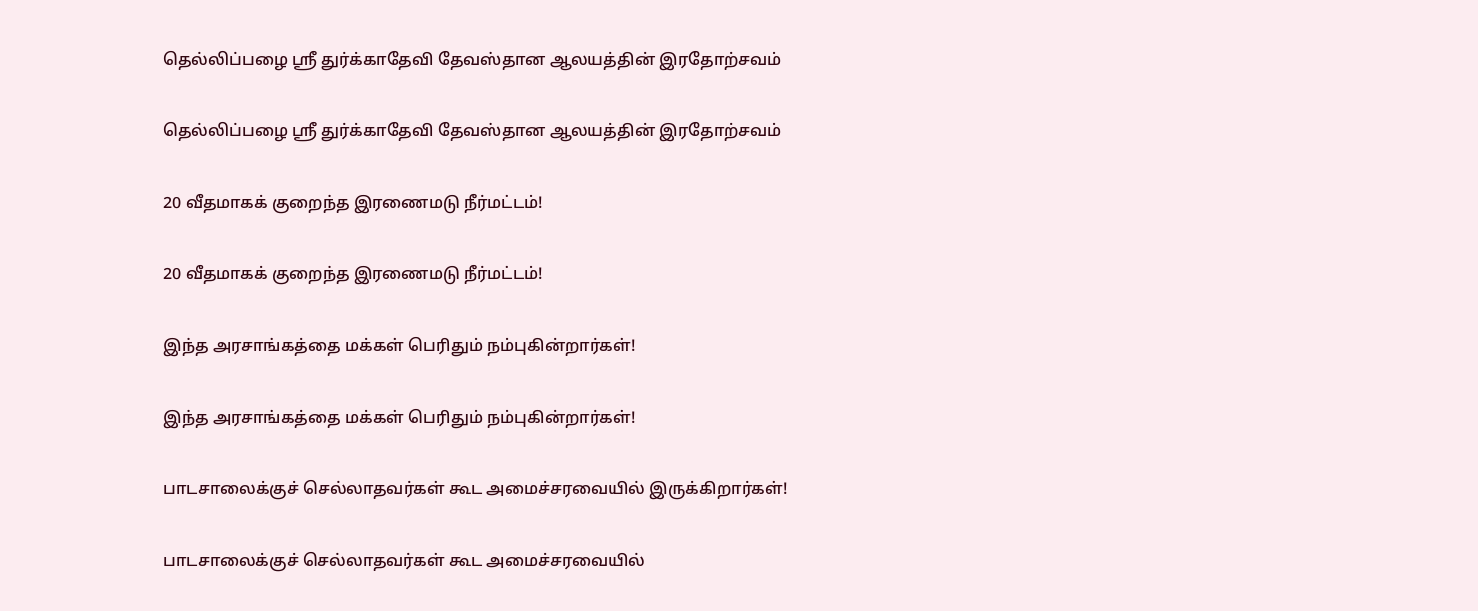தெல்லிப்பழை ஸ்ரீ துர்க்காதேவி தேவஸ்தான ஆலயத்தின் இரதோற்சவம்

தெல்லிப்பழை ஸ்ரீ துர்க்காதேவி தேவஸ்தான ஆலயத்தின் இரதோற்சவம்

20 வீதமாகக் குறைந்த இரணைமடு நீர்மட்டம்!

20 வீதமாகக் குறைந்த இரணைமடு நீர்மட்டம்!

இந்த அரசாங்கத்தை மக்கள் பெரிதும் நம்புகின்றார்கள்!

இந்த அரசாங்கத்தை மக்கள் பெரிதும் நம்புகின்றார்கள்!

பாடசாலைக்குச் செல்லாதவர்கள் கூட அமைச்சரவையில் இருக்கிறார்கள்!

பாடசாலைக்குச் செல்லாதவர்கள் கூட அமைச்சரவையில்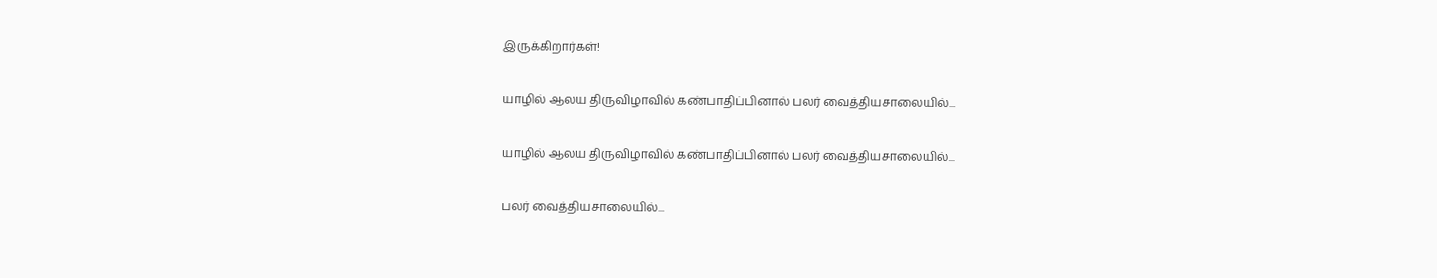இருக்கிறார்கள்!

யாழில் ஆலய திருவிழாவில் கண்பாதிப்பினால் பலர் வைத்தியசாலையில்...

யாழில் ஆலய திருவிழாவில் கண்பாதிப்பினால் பலர் வைத்தியசாலையில்...

பலர் வைத்தியசாலையில்...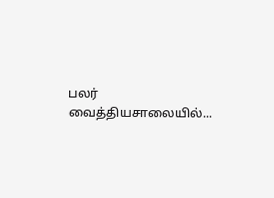பலர் வைத்தியசாலையில்...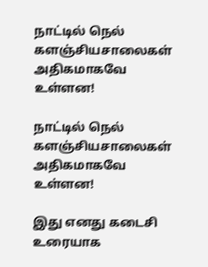நாட்டில் நெல் களஞ்சியசாலைகள் அதிகமாகவே உள்ளன!

நாட்டில் நெல் களஞ்சியசாலைகள் அதிகமாகவே உள்ளன!

இது எனது கடைசி உரையாக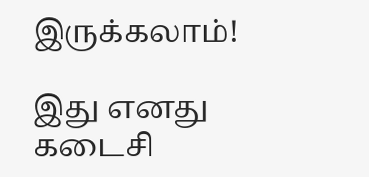இருக்கலாம்!

இது எனது கடைசி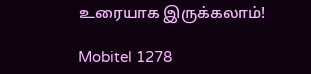உரையாக இருக்கலாம்!

Mobitel 1278